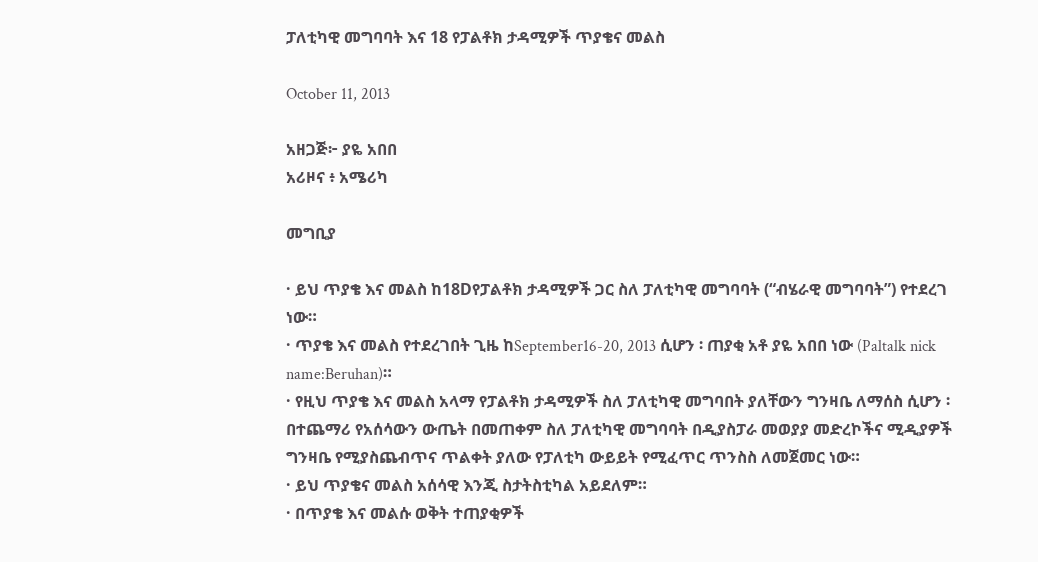ፓለቲካዊ መግባባት እና 18 የፓልቶክ ታዳሚዎች ጥያቄና መልስ

October 11, 2013

አዘጋጅ፦ ያዬ አበበ
አሪዞና ፥ አሜሪካ

መግቢያ

· ይህ ጥያቄ እና መልስ ከ18Dየፓልቶክ ታዳሚዎች ጋር ስለ ፓለቲካዊ መግባባት (“ብሄራዊ መግባባት”) የተደረገ ነው።
· ጥያቄ እና መልስ የተደረገበት ጊዜ ከSeptember16-20, 2013 ሲሆን ፡ ጠያቂ አቶ ያዬ አበበ ነው (Paltalk nick name:Beruhan)።
· የዚህ ጥያቄ እና መልስ አላማ የፓልቶክ ታዳሚዎች ስለ ፓለቲካዊ መግባበት ያለቸውን ግንዛቤ ለማሰስ ሲሆን ፡ በተጨማሪ የአሰሳውን ውጤት በመጠቀም ስለ ፓለቲካዊ መግባባት በዲያስፓራ መወያያ መድረኮችና ሚዲያዎች ግንዛቤ የሚያስጨብጥና ጥልቀት ያለው የፓለቲካ ውይይት የሚፈጥር ጥንስስ ለመጀመር ነው።
· ይህ ጥያቄና መልስ አሰሳዊ እንጂ ስታትስቲካል አይደለም።
· በጥያቄ እና መልሱ ወቅት ተጠያቂዎች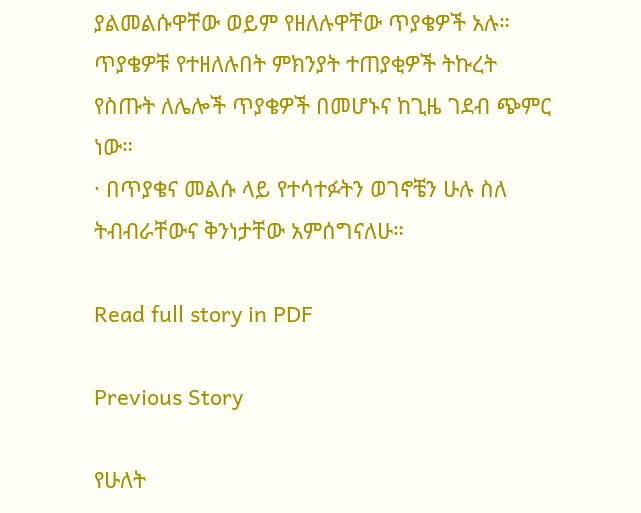ያልመልሱዋቸው ወይም የዘለሉዋቸው ጥያቄዎች አሉ። ጥያቄዎቹ የተዘለሉበት ምክንያት ተጠያቂዎች ትኩረት የስጡት ለሌሎች ጥያቄዎች በመሆኑና ከጊዜ ገደብ ጭምር ነው።
· በጥያቄና መልሱ ላይ የተሳተፉትን ወገኖቼን ሁሉ ስለ ትብብራቸውና ቅንነታቸው አምሰግናለሁ።

Read full story in PDF

Previous Story

የሁለት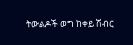ትውልዶች ወግ ከቀይ ሽብር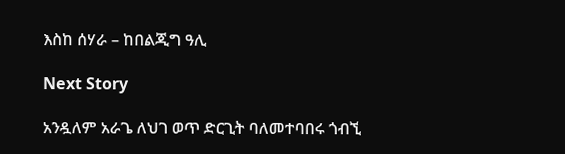እስከ ሰሃራ – ከበልጂግ ዓሊ

Next Story

አንዷለም አራጌ ለህገ ወጥ ድርጊት ባለመተባበሩ ጎብኚ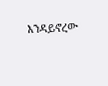እንዳይኖረው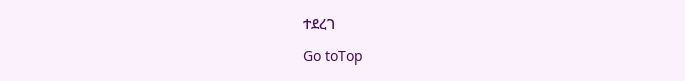ተደረገ

Go toTop